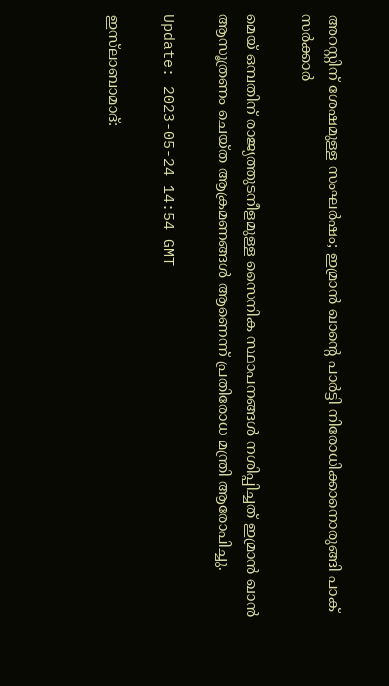അറസ്റ്റിന് ശേഷമുള്ള സംഘർഷം; ഇമ്രാൻ ഖാന്റെ പാർട്ടി നിരോധിക്കാനൊരുങ്ങി പാക് സർക്കാർ

മെയ് ഒമ്പതിന് രാജ്യത്തുടനീളമുള്ള സൈനിക സ്ഥാപനങ്ങൾ നശിപ്പിച്ചത് ഇമ്രാൻ ഖാൻ ആസൂത്രണം ചെയ്ത ആക്രമണങ്ങൾ ആണെന്ന് പ്രതിരോധ മന്ത്രി ആരോപിച്ചു.

Update: 2023-05-24 14:54 GMT

ഇസ്‌ലാബാമാദ്: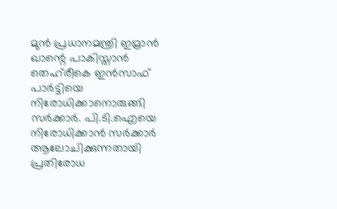മുൻ പ്രധാനമന്ത്രി ഇമ്രാൻ ഖാന്റെ പാകിസ്താൻ തെഹ്‌രീകെ ഇൻസാഫ് പാർട്ടിയെ നിരോധിക്കാനൊരുങ്ങി സർക്കാർ. പി.ടി.ഐയെ നിരോധിക്കാൻ സർക്കാർ ആലോചിക്കുന്നതായി പ്രതിരോധ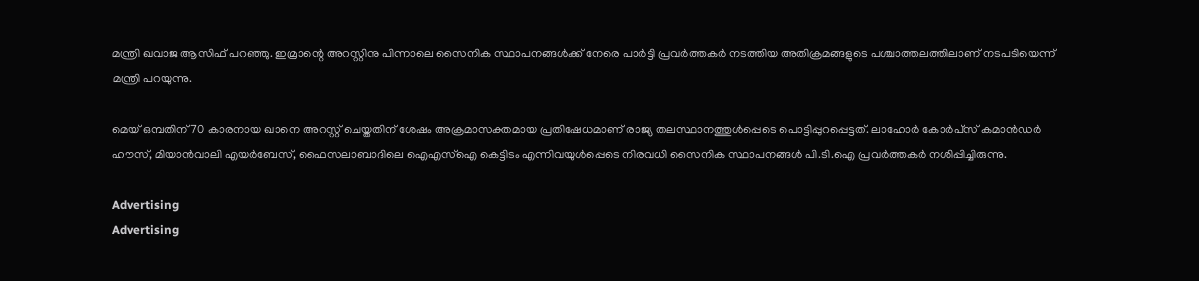മന്ത്രി ഖവാജ ആസിഫ് പറഞ്ഞു. ഇമ്രാന്റെ അറസ്റ്റിനു പിന്നാലെ സൈനിക സ്ഥാപനങ്ങൾക്ക് നേരെ പാർട്ടി പ്രവർത്തകർ നടത്തിയ അതിക്രമങ്ങളുടെ പശ്ചാത്തലത്തിലാണ് നടപടിയെന്ന് മന്ത്രി പറയുന്നു.

മെയ് ഒമ്പതിന് 70 കാരനായ ഖാനെ അറസ്റ്റ് ചെയ്തതിന് ശേഷം അക്രമാസക്തമായ പ്രതിഷേധമാണ് രാജ്യ തലസ്ഥാനത്തുൾപ്പെടെ പൊട്ടിപ്പുറപ്പെട്ടത്. ലാഹോർ കോർപ്‌സ് കമാൻഡർ ഹൗസ്, മിയാൻവാലി എയർബേസ്, ഫൈസലാബാദിലെ ഐഎസ്‌ഐ കെട്ടിടം എന്നിവയുൾപ്പെടെ നിരവധി സൈനിക സ്ഥാപനങ്ങൾ പി.ടി.ഐ പ്രവർത്തകർ നശിപ്പിച്ചിരുന്നു.

Advertising
Advertising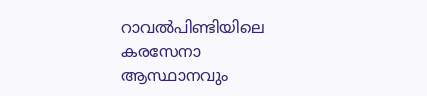റാവൽപിണ്ടിയിലെ കരസേനാ ആസ്ഥാനവും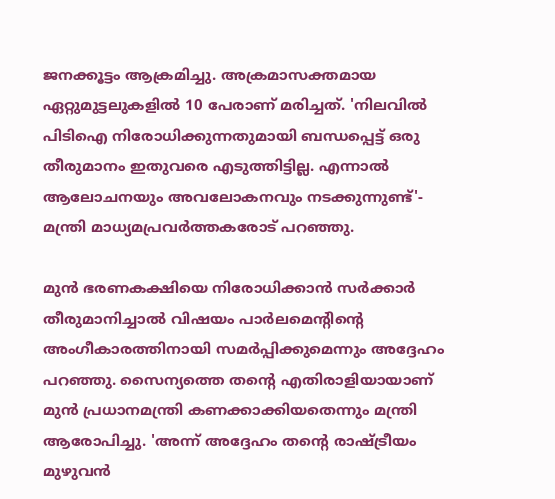ജനക്കൂട്ടം ആക്രമിച്ചു. അക്രമാസക്തമായ ഏറ്റുമുട്ടലുകളിൽ 10 പേരാണ് മരിച്ചത്. 'നിലവിൽ പിടിഐ നിരോധിക്കുന്നതുമായി ബന്ധപ്പെട്ട് ഒരു തീരുമാനം ഇതുവരെ എടുത്തിട്ടില്ല. എന്നാൽ ആലോചനയും അവലോകനവും നടക്കുന്നുണ്ട്'- മന്ത്രി മാധ്യമപ്രവർത്തകരോട് പറഞ്ഞു.

മുൻ ഭരണകക്ഷിയെ നിരോധിക്കാൻ സർക്കാർ തീരുമാനിച്ചാൽ വിഷയം പാർലമെന്റിന്റെ അംഗീകാരത്തിനായി സമർപ്പിക്കുമെന്നും അദ്ദേഹം പറഞ്ഞു. സൈന്യത്തെ തന്റെ എതിരാളിയായാണ് മുൻ പ്രധാനമന്ത്രി കണക്കാക്കിയതെന്നും മന്ത്രി ആരോപിച്ചു. 'അന്ന് അദ്ദേഹം തന്റെ രാഷ്ട്രീയം മുഴുവൻ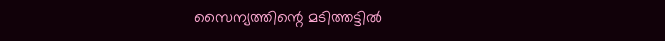സൈന്യത്തിന്റെ മടിത്തട്ടിൽ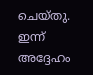ചെയ്തു. ഇന്ന് അദ്ദേഹം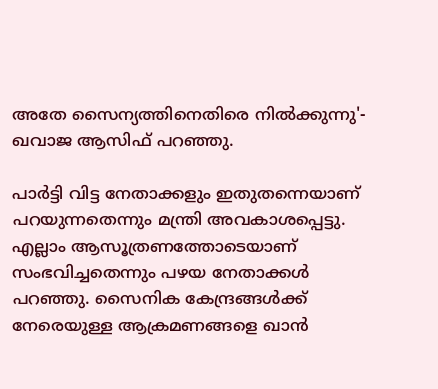അതേ സൈന്യത്തിനെതിരെ നിൽക്കുന്നു'- ഖവാജ ആസിഫ് പറഞ്ഞു.

പാർട്ടി വിട്ട നേതാക്കളും ഇതുതന്നെയാണ് പറയുന്നതെന്നും മന്ത്രി അവകാശപ്പെട്ടു. എല്ലാം ആസൂത്രണത്തോടെയാണ് സംഭവിച്ചതെന്നും പഴയ നേതാക്കൾ പറഞ്ഞു. സൈനിക കേന്ദ്രങ്ങൾക്ക് നേരെയുള്ള ആക്രമണങ്ങളെ ഖാൻ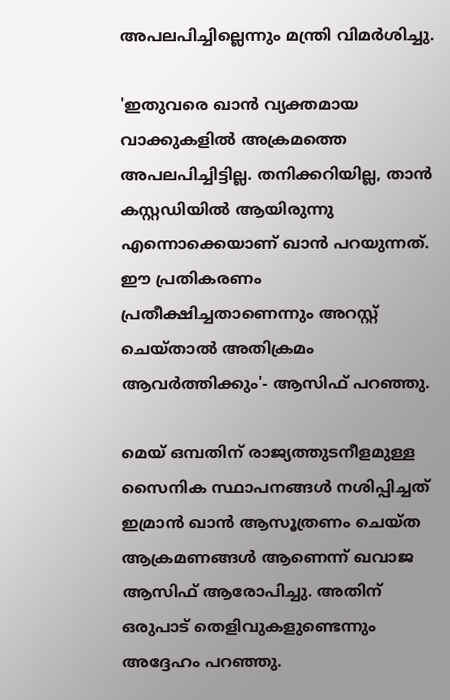അപലപിച്ചില്ലെന്നും മന്ത്രി വിമർശിച്ചു.

'ഇതുവരെ ഖാൻ വ്യക്തമായ വാക്കുകളിൽ അക്രമത്തെ അപലപിച്ചിട്ടില്ല. തനിക്കറിയില്ല, താൻ കസ്റ്റഡിയിൽ ആയിരുന്നു എന്നൊക്കെയാണ് ഖാൻ പറയുന്നത്. ഈ പ്രതികരണം പ്രതീക്ഷിച്ചതാണെന്നും അറസ്റ്റ് ചെയ്താൽ അതിക്രമം ആവർത്തിക്കും'- ആസിഫ് പറഞ്ഞു.

മെയ് ഒമ്പതിന് രാജ്യത്തുടനീളമുള്ള സൈനിക സ്ഥാപനങ്ങൾ നശിപ്പിച്ചത് ഇമ്രാൻ ഖാൻ ആസൂത്രണം ചെയ്ത ആക്രമണങ്ങൾ ആണെന്ന് ഖവാജ ആസിഫ് ആരോപിച്ചു. അതിന് ഒരുപാട് തെളിവുകളുണ്ടെന്നും അദ്ദേഹം പറഞ്ഞു.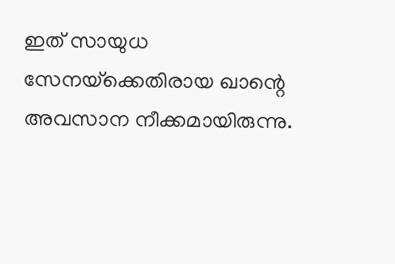ഇത് സായുധ സേനയ്‌ക്കെതിരായ ഖാന്റെ അവസാന നീക്കമായിരുന്നു.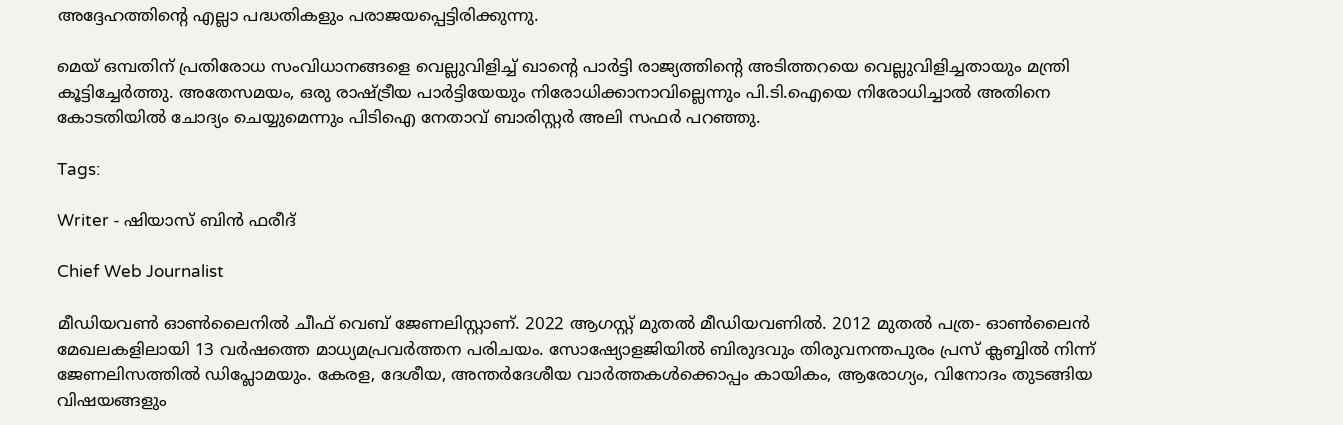അദ്ദേഹത്തിന്റെ എല്ലാ പദ്ധതികളും പരാജയപ്പെട്ടിരിക്കുന്നു.

മെയ് ഒമ്പതിന് പ്രതിരോധ സംവിധാനങ്ങളെ വെല്ലുവിളിച്ച് ഖാന്റെ പാർട്ടി രാജ്യത്തിന്റെ അടിത്തറയെ വെല്ലുവിളിച്ചതായും മന്ത്രി കൂട്ടിച്ചേർത്തു. അതേസമയം, ഒരു രാഷ്ട്രീയ പാർട്ടിയേയും നിരോധിക്കാനാവില്ലെന്നും പി.ടി.ഐയെ നിരോധിച്ചാൽ അതിനെ കോടതിയിൽ ചോദ്യം ചെയ്യുമെന്നും പിടിഐ നേതാവ് ബാരിസ്റ്റർ അലി സഫർ പറഞ്ഞു.

Tags:

Writer - ഷിയാസ് ബിന്‍ ഫരീദ്

Chief Web Journalist

മീഡിയവണ്‍ ഓണ്‍ലൈനില്‍ ചീഫ് വെബ് ജേണലിസ്റ്റാണ്. 2022 ആഗസ്റ്റ് മുതല്‍ മീഡിയവണില്‍. 2012 മുതല്‍ പത്ര- ഓണ്‍ലൈന്‍ മേഖലകളിലായി 13 വര്‍ഷത്തെ മാധ്യമപ്രവര്‍ത്തന പരിചയം. സോഷ്യോളജിയില്‍ ബിരുദവും തിരുവനന്തപുരം പ്രസ് ക്ലബ്ബില്‍ നിന്ന് ജേണലിസത്തില്‍ ഡിപ്ലോമയും. കേരള, ദേശീയ, അന്തര്‍ദേശീയ വാര്‍ത്തകള്‍ക്കൊപ്പം കായികം, ആരോഗ്യം, വിനോദം തുടങ്ങിയ വിഷയങ്ങളും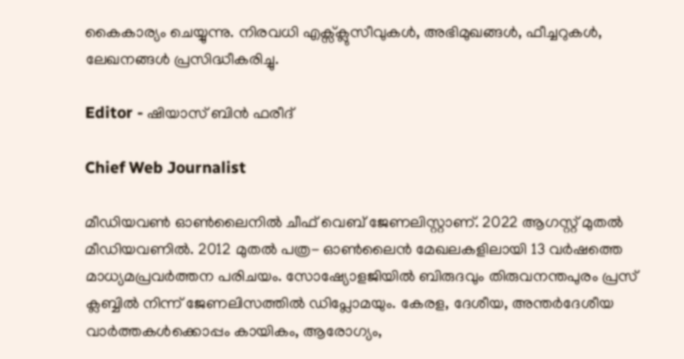കൈകാര്യം ചെയ്യുന്നു. നിരവധി എക്സ്ക്ലുസീവുകള്‍, അഭിമുഖങ്ങള്‍, ഫീച്ചറുകള്‍, ലേഖനങ്ങള്‍ പ്രസിദ്ധീകരിച്ചു.

Editor - ഷിയാസ് ബിന്‍ ഫരീദ്

Chief Web Journalist

മീഡിയവണ്‍ ഓണ്‍ലൈനില്‍ ചീഫ് വെബ് ജേണലിസ്റ്റാണ്. 2022 ആഗസ്റ്റ് മുതല്‍ മീഡിയവണില്‍. 2012 മുതല്‍ പത്ര- ഓണ്‍ലൈന്‍ മേഖലകളിലായി 13 വര്‍ഷത്തെ മാധ്യമപ്രവര്‍ത്തന പരിചയം. സോഷ്യോളജിയില്‍ ബിരുദവും തിരുവനന്തപുരം പ്രസ് ക്ലബ്ബില്‍ നിന്ന് ജേണലിസത്തില്‍ ഡിപ്ലോമയും. കേരള, ദേശീയ, അന്തര്‍ദേശീയ വാര്‍ത്തകള്‍ക്കൊപ്പം കായികം, ആരോഗ്യം,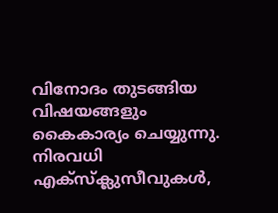വിനോദം തുടങ്ങിയ വിഷയങ്ങളും കൈകാര്യം ചെയ്യുന്നു. നിരവധി എക്സ്ക്ലുസീവുകള്‍,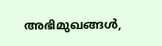അഭിമുഖങ്ങള്‍,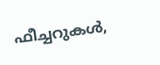ഫീച്ചറുകള്‍,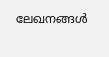ലേഖനങ്ങള്‍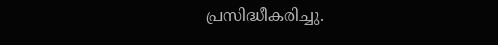പ്രസിദ്ധീകരിച്ചു.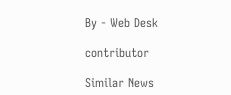By - Web Desk

contributor

Similar News